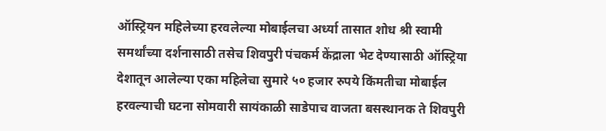ऑस्ट्रियन महिलेच्या हरवलेल्या मोबाईलचा अर्ध्या तासात शोध श्री स्वामी समर्थांच्या दर्शनासाठी तसेच शिवपुरी पंचकर्म केंद्राला भेट देण्यासाठी ऑस्ट्रिया देशातून आलेल्या एका महिलेचा सुमारे ५० हजार रुपये किंमतीचा मोबाईल हरवल्याची घटना सोमवारी सायंकाळी साडेपाच वाजता बसस्थानक ते शिवपुरी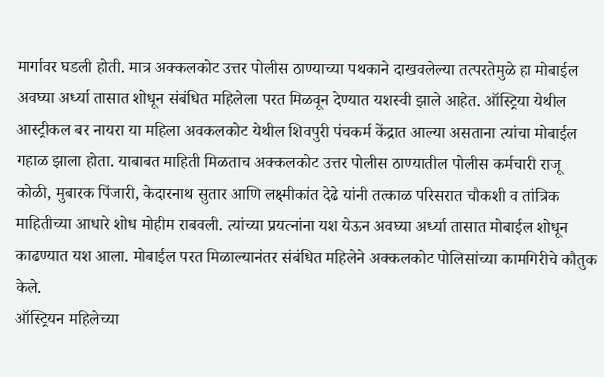मार्गावर घडली होती. मात्र अक्कलकोट उत्तर पोलीस ठाण्याच्या पथकाने दाखवलेल्या तत्परतेमुळे हा मोबाईल अवघ्या अर्ध्या तासात शोधून संबंधित महिलेला परत मिळवून देण्यात यशस्वी झाले आहेत. ऑस्ट्रिया येथील आस्ट्रीकल बर नायरा या महिला अवकलकोट येथील शिवपुरी पंचकर्म केंद्रात आल्या असताना त्यांचा मोबाईल गहाळ झाला होता. याबाबत माहिती मिळताच अक्कलकोट उत्तर पोलीस ठाण्यातील पोलीस कर्मचारी राजू कोळी, मुबारक पिंजारी, केदारनाथ सुतार आणि लक्ष्मीकांत देढे यांनी तत्काळ परिसरात चौकशी व तांत्रिक माहितीच्या आधारे शोध मोहीम राबवली. त्यांच्या प्रयत्नांना यश येऊन अवघ्या अर्ध्या तासात मोबाईल शोधून काढण्यात यश आला. मोबाईल परत मिळाल्यानंतर संबंधित महिलेने अक्कलकोट पोलिसांच्या कामगिरीचे कौतुक केले.
ऑस्ट्रियन महिलेच्या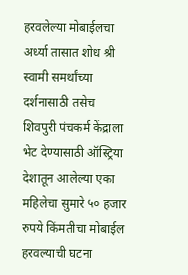हरवलेल्या मोबाईलचा अर्ध्या तासात शोध श्री स्वामी समर्थांच्या दर्शनासाठी तसेच शिवपुरी पंचकर्म केंद्राला भेट देण्यासाठी ऑस्ट्रिया देशातून आलेल्या एका महिलेचा सुमारे ५० हजार रुपये किंमतीचा मोबाईल हरवल्याची घटना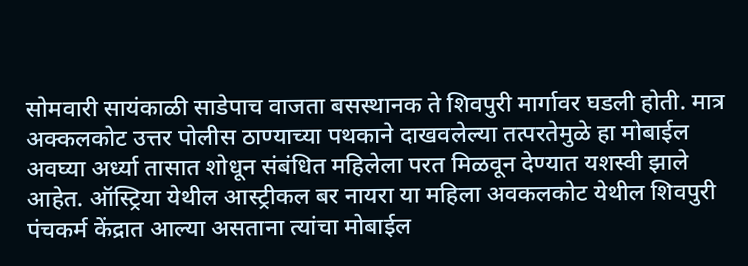सोमवारी सायंकाळी साडेपाच वाजता बसस्थानक ते शिवपुरी मार्गावर घडली होती. मात्र अक्कलकोट उत्तर पोलीस ठाण्याच्या पथकाने दाखवलेल्या तत्परतेमुळे हा मोबाईल अवघ्या अर्ध्या तासात शोधून संबंधित महिलेला परत मिळवून देण्यात यशस्वी झाले आहेत. ऑस्ट्रिया येथील आस्ट्रीकल बर नायरा या महिला अवकलकोट येथील शिवपुरी पंचकर्म केंद्रात आल्या असताना त्यांचा मोबाईल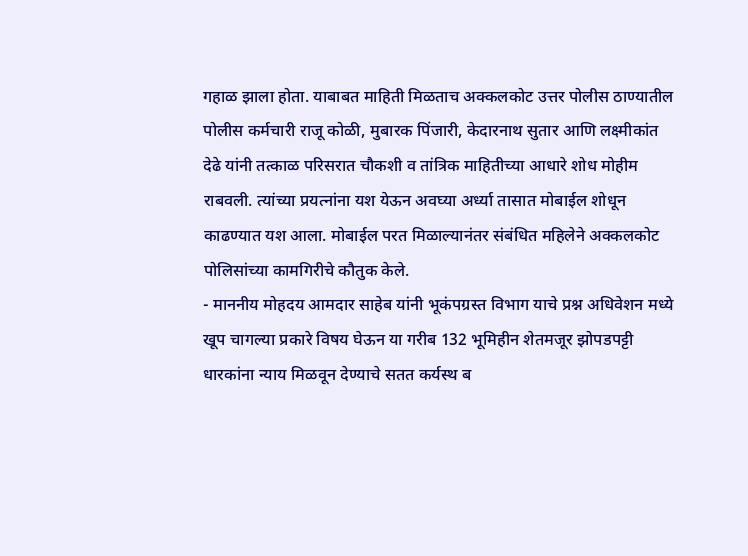गहाळ झाला होता. याबाबत माहिती मिळताच अक्कलकोट उत्तर पोलीस ठाण्यातील पोलीस कर्मचारी राजू कोळी, मुबारक पिंजारी, केदारनाथ सुतार आणि लक्ष्मीकांत देढे यांनी तत्काळ परिसरात चौकशी व तांत्रिक माहितीच्या आधारे शोध मोहीम राबवली. त्यांच्या प्रयत्नांना यश येऊन अवघ्या अर्ध्या तासात मोबाईल शोधून काढण्यात यश आला. मोबाईल परत मिळाल्यानंतर संबंधित महिलेने अक्कलकोट पोलिसांच्या कामगिरीचे कौतुक केले.
- माननीय मोहदय आमदार साहेब यांनी भूकंपग्रस्त विभाग याचे प्रश्न अधिवेशन मध्ये खूप चागल्या प्रकारे विषय घेऊन या गरीब 132 भूमिहीन शेतमजूर झोपडपट्टी धारकांना न्याय मिळवून देण्याचे सतत कर्यस्थ ब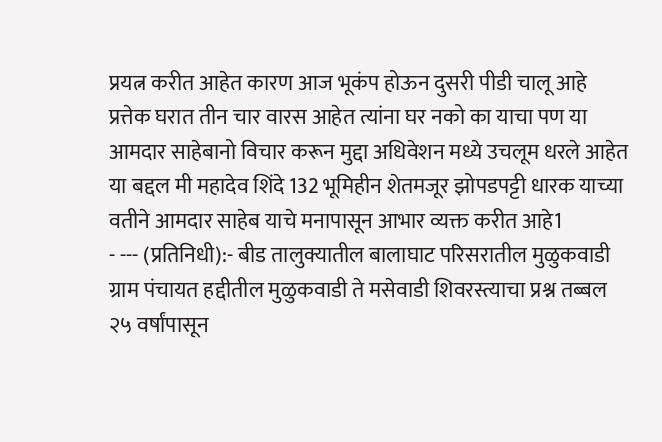प्रयत्न करीत आहेत कारण आज भूकंप होऊन दुसरी पीडी चालू आहे प्रत्तेक घरात तीन चार वारस आहेत त्यांना घर नको का याचा पण या आमदार साहेबानो विचार करून मुद्दा अधिवेशन मध्ये उचलूम धरले आहेत या बद्दल मी महादेव शिंदे 132 भूमिहीन शेतमजूर झोपडपट्टी धारक याच्या वतीने आमदार साहेब याचे मनापासून आभार व्यक्त करीत आहे1
- --- (प्रतिनिधी):- बीड तालुक्यातील बालाघाट परिसरातील मुळुकवाडी ग्राम पंचायत हद्दीतील मुळुकवाडी ते मसेवाडी शिवरस्त्याचा प्रश्न तब्बल २५ वर्षांपासून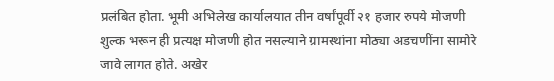प्रलंबित होता. भूमी अभिलेख कार्यालयात तीन वर्षांपूर्वी २१ हजार रुपये मोजणी शुल्क भरून ही प्रत्यक्ष मोजणी होत नसल्याने ग्रामस्थांना मोठ्या अडचणींना सामोरे जावे लागत होते. अखेर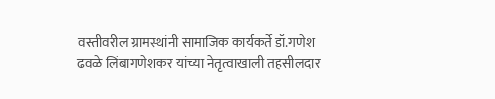वस्तीवरील ग्रामस्थांनी सामाजिक कार्यकर्ते डॉ.गणेश ढवळे लिंबागणेशकर यांच्या नेतृत्वाखाली तहसीलदार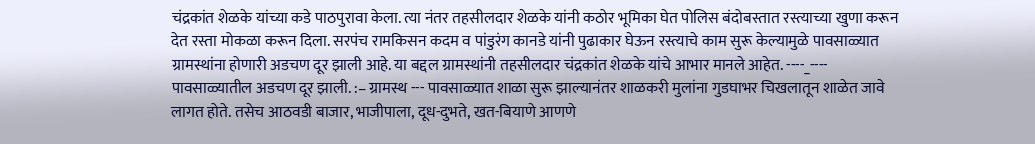चंद्रकांत शेळके यांच्या कडे पाठपुरावा केला. त्या नंतर तहसीलदार शेळके यांनी कठोर भूमिका घेत पोलिस बंदोबस्तात रस्त्याच्या खुणा करून देत रस्ता मोकळा करून दिला. सरपंच रामकिसन कदम व पांडुरंग कानडे यांनी पुढाकार घेऊन रस्त्याचे काम सुरू केल्यामुळे पावसाळ्यात ग्रामस्थांना होणारी अडचण दूर झाली आहे. या बद्दल ग्रामस्थांनी तहसीलदार चंद्रकांत शेळके यांचे आभार मानले आहेत. ----_---- पावसाळ्यातील अडचण दूर झाली. :– ग्रामस्थ --- पावसाळ्यात शाळा सुरू झाल्यानंतर शाळकरी मुलांना गुडघाभर चिखलातून शाळेत जावे लागत होते. तसेच आठवडी बाजार, भाजीपाला, दूध-दुभते, खत-बियाणे आणणे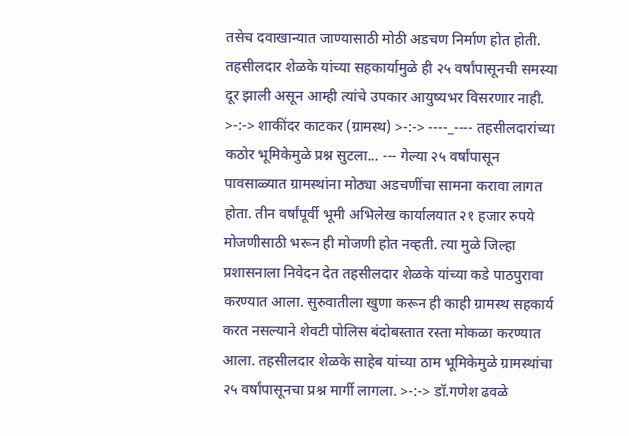तसेच दवाखान्यात जाण्यासाठी मोठी अडचण निर्माण होत होती. तहसीलदार शेळके यांच्या सहकार्यामुळे ही २५ वर्षांपासूनची समस्या दूर झाली असून आम्ही त्यांचे उपकार आयुष्यभर विसरणार नाही. >-:-> शाकींदर काटकर (ग्रामस्थ) >-:-> ----_---- तहसीलदारांच्या कठोर भूमिकेमुळे प्रश्न सुटला... --- गेल्या २५ वर्षांपासून पावसाळ्यात ग्रामस्थांना मोठ्या अडचणींचा सामना करावा लागत होता. तीन वर्षांपूर्वी भूमी अभिलेख कार्यालयात २१ हजार रुपये मोजणीसाठी भरून ही मोजणी होत नव्हती. त्या मुळे जिल्हा प्रशासनाला निवेदन देत तहसीलदार शेळके यांच्या कडे पाठपुरावा करण्यात आला. सुरुवातीला खुणा करून ही काही ग्रामस्थ सहकार्य करत नसल्याने शेवटी पोलिस बंदोबस्तात रस्ता मोकळा करण्यात आला. तहसीलदार शेळके साहेब यांच्या ठाम भूमिकेमुळे ग्रामस्थांचा २५ वर्षांपासूनचा प्रश्न मार्गी लागला. >-:-> डॉ.गणेश ढवळे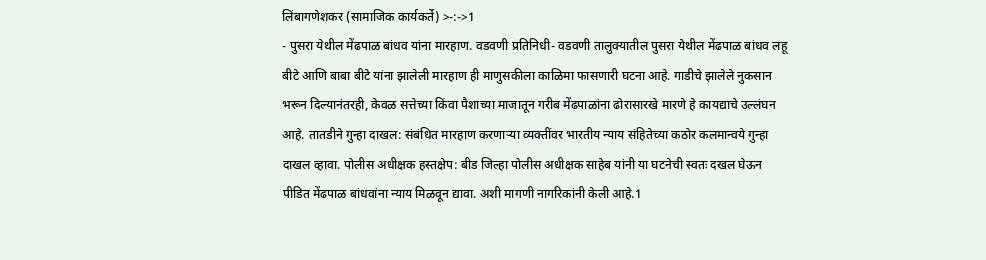लिंबागणेशकर (सामाजिक कार्यकर्ते) >-:->1
- पुसरा येथील मेंढपाळ बांधव यांना मारहाण. वडवणी प्रतिनिधी- वडवणी तालुक्यातील पुसरा येथील मेंढपाळ बांधव लहू बीटे आणि बाबा बीटे यांना झालेली मारहाण ही माणुसकीला काळिमा फासणारी घटना आहे. गाडीचे झालेले नुकसान भरून दिल्यानंतरही, केवळ सत्तेच्या किंवा पैशाच्या माजातून गरीब मेंढपाळांना ढोरासारखे मारणे हे कायद्याचे उल्लंघन आहे. तातडीने गुन्हा दाखल: संबंधित मारहाण करणाऱ्या व्यक्तींवर भारतीय न्याय संहितेच्या कठोर कलमान्वये गुन्हा दाखल व्हावा. पोलीस अधीक्षक हस्तक्षेप: बीड जिल्हा पोलीस अधीक्षक साहेब यांनी या घटनेची स्वतः दखल घेऊन पीडित मेंढपाळ बांधवांना न्याय मिळवून द्यावा. अशी मागणी नागरिकांनी केली आहे.1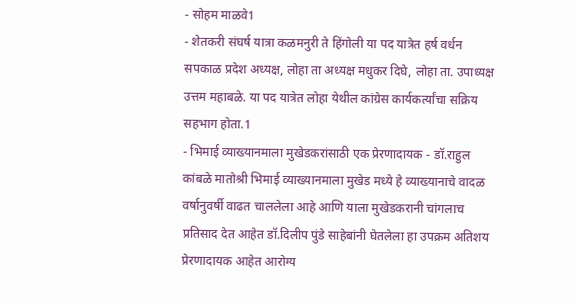- सोहम माळवे1
- शेतकरी संघर्ष यात्रा कळमनुरी ते हिंगोली या पद यात्रेत हर्ष वर्धन सपकाळ प्रदेश अध्यक्ष, लोहा ता अध्यक्ष मधुकर दिघे, लोहा ता. उपाध्यक्ष उत्तम महाबळे. या पद यात्रेत लोहा येथील कांग्रेस कार्यकर्त्यांचा सक्रिय सहभाग होता.1
- भिमाई व्याख्यानमाला मुखेडकरांसाठी एक प्रेरणादायक - डॉ.राहुल कांबळे मातोश्री भिमाई व्याख्यानमाला मुखेड मध्ये हे व्याख्यानाचे वादळ वर्षानुवर्षी वाढत चाललेला आहे आणि याला मुखेडकरानी चांगलाच प्रतिसाद देत आहेत डॉ.दिलीप पुंडे साहेबांनी घेतलेला हा उपक्रम अतिशय प्रेरणादायक आहेत आरोग्य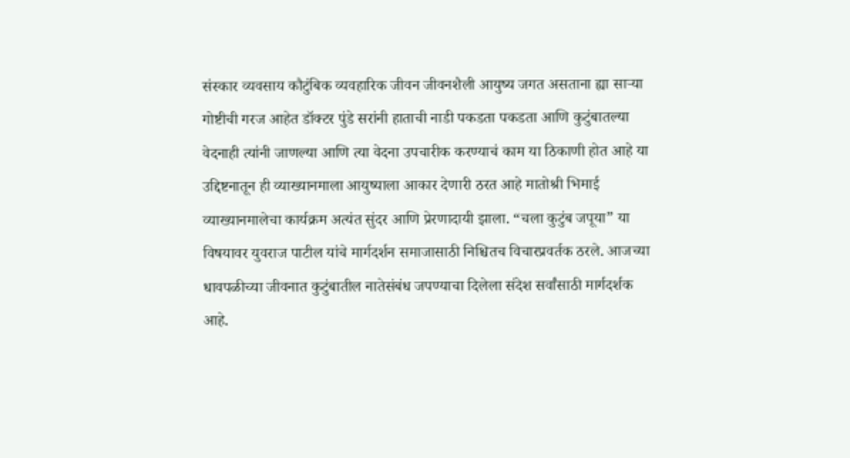संस्कार व्यवसाय कौटुंबिक व्यवहारिक जीवन जीवनशैली आयुष्य जगत असताना ह्या साऱ्या गोष्टीची गरज आहेत डॉक्टर पुंडे सरांनी हाताची नाडी पकडता पकडता आणि कुटुंबातल्या वेदनाही त्यांनी जाणल्या आणि त्या वेदना उपचारीक करण्याचं काम या ठिकाणी होत आहे या उद्दिष्टनातून ही व्याख्यानमाला आयुष्याला आकार देणारी ठरत आहे मातोश्री भिमाई व्याख्यानमालेचा कार्यक्रम अत्यंत सुंदर आणि प्रेरणादायी झाला. “चला कुटुंब जपूया” या विषयावर युवराज पाटील यांचे मार्गदर्शन समाजासाठी निश्चितच विचारप्रवर्तक ठरले. आजच्या धावपळीच्या जीवनात कुटुंबातील नातेसंबंध जपण्याचा दिलेला संदेश सर्वांसाठी मार्गदर्शक आहे.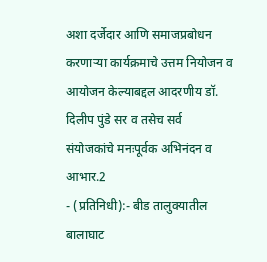अशा दर्जेदार आणि समाजप्रबोधन करणाऱ्या कार्यक्रमाचे उत्तम नियोजन व आयोजन केल्याबद्दल आदरणीय डॉ. दिलीप पुंडे सर व तसेच सर्व संयोजकांचे मनःपूर्वक अभिनंदन व आभार.2
- (प्रतिनिधी):- बीड तालुक्यातील बालाघाट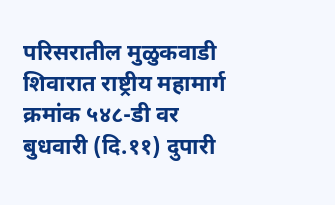परिसरातील मुळुकवाडी शिवारात राष्ट्रीय महामार्ग क्रमांक ५४८-डी वर बुधवारी (दि.११) दुपारी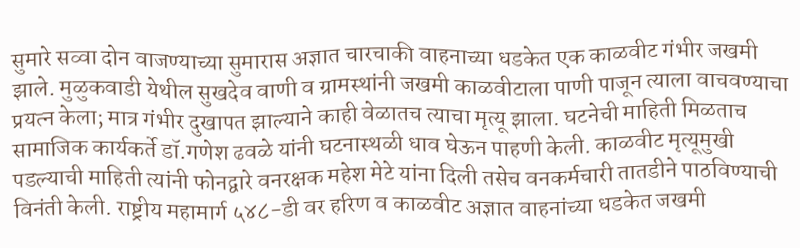सुमारे सव्वा दोन वाजण्याच्या सुमारास अज्ञात चारचाकी वाहनाच्या धडकेत एक काळवीट गंभीर जखमी झाले. मुळुकवाडी येथील सुखदेव वाणी व ग्रामस्थांनी जखमी काळवीटाला पाणी पाजून त्याला वाचवण्याचा प्रयत्न केला; मात्र गंभीर दुखापत झाल्याने काही वेळातच त्याचा मृत्यू झाला. घटनेची माहिती मिळताच सामाजिक कार्यकर्ते डॉ.गणेश ढवळे यांनी घटनास्थळी धाव घेऊन पाहणी केली. काळवीट मृत्यूमुखी पडल्याची माहिती त्यांनी फोनद्वारे वनरक्षक महेश मेटे यांना दिली तसेच वनकर्मचारी तातडीने पाठविण्याची विनंती केली. राष्ट्रीय महामार्ग ५४८-डी वर हरिण व काळवीट अज्ञात वाहनांच्या धडकेत जखमी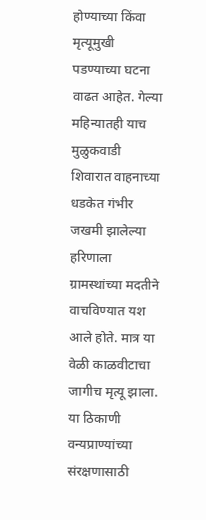होण्याच्या किंवा मृत्यूमुखी पडण्याच्या घटना वाढत आहेत. गेल्या महिन्यातही याच मुळुकवाडी शिवारात वाहनाच्या धडकेत गंभीर जखमी झालेल्या हरिणाला ग्रामस्थांच्या मदतीने वाचविण्यात यश आले होते. मात्र या वेळी काळवीटाचा जागीच मृत्यू झाला. या ठिकाणी वन्यप्राण्यांच्या संरक्षणासाठी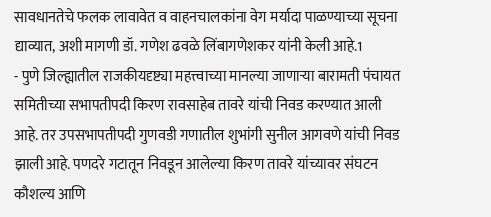सावधानतेचे फलक लावावेत व वाहनचालकांना वेग मर्यादा पाळण्याच्या सूचना द्याव्यात, अशी मागणी डॉ. गणेश ढवळे लिंबागणेशकर यांनी केली आहे.1
- पुणे जिल्ह्यातील राजकीयदृष्ट्या महत्त्वाच्या मानल्या जाणाऱ्या बारामती पंचायत समितीच्या सभापतीपदी किरण रावसाहेब तावरे यांची निवड करण्यात आली आहे. तर उपसभापतीपदी गुणवडी गणातील शुभांगी सुनील आगवणे यांची निवड झाली आहे. पणदरे गटातून निवडून आलेल्या किरण तावरे यांच्यावर संघटन कौशल्य आणि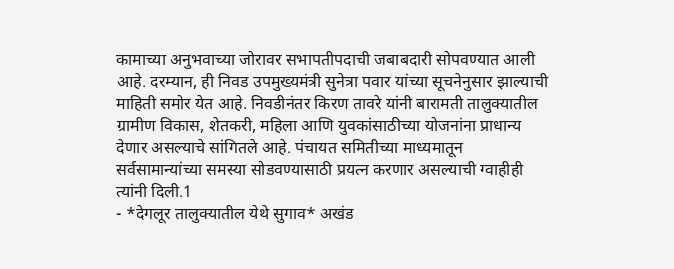कामाच्या अनुभवाच्या जोरावर सभापतीपदाची जबाबदारी सोपवण्यात आली आहे. दरम्यान, ही निवड उपमुख्यमंत्री सुनेत्रा पवार यांच्या सूचनेनुसार झाल्याची माहिती समोर येत आहे. निवडीनंतर किरण तावरे यांनी बारामती तालुक्यातील ग्रामीण विकास, शेतकरी, महिला आणि युवकांसाठीच्या योजनांना प्राधान्य देणार असल्याचे सांगितले आहे. पंचायत समितीच्या माध्यमातून सर्वसामान्यांच्या समस्या सोडवण्यासाठी प्रयत्न करणार असल्याची ग्वाहीही त्यांनी दिली.1
- *देगलूर तालुक्यातील येथे सुगाव* अखंड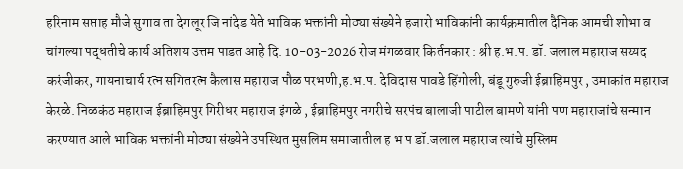हरिनाम सप्ताह मौजे सुगाव ता देगलूर जि नांदेड येते भाविक भक्तांनी मोठ्या संख्येने हजारो भाविकांनी कार्यक्रमातील दैनिक आमची शोभा व चांगल्या पद्धतीचे कार्य अतिशय उत्तम पाडत आहे दि. 10-03-2026 रोज मंगळवार किर्तनकार : श्री ह.भ.प. डॉ. जलाल महाराज सय्यद करंजीकर, गायनाचार्य रत्न सगितरत्न कैलास महाराज पौळ परभणी,ह.भ.प. देविदास पावडे हिंगोली, बंडू गुरुजी ईब्राहिमपुर , उमाकांत महाराज केरळे. निळकंठ महाराज ईब्राहिमपुर गिरीधर महाराज इंगळे , ईब्राहिमपुर नगरीचे सरपंच बालाजी पाटील बामणे यांनी पण महाराजांचे सन्मान करण्यात आले भाविक भक्तांनी मोठ्या संख्येने उपस्थित मुसलिम समाजातील ह भ प डॉ.जलाल महाराज त्यांचे मुस्लिम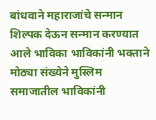बांधवाने महाराजांचे सन्मान शिल्पक देऊन सन्मान करण्यात आले भाविका भाविकांनी भक्ताने मोठ्या संख्येने मुस्लिम समाजातील भाविकांनी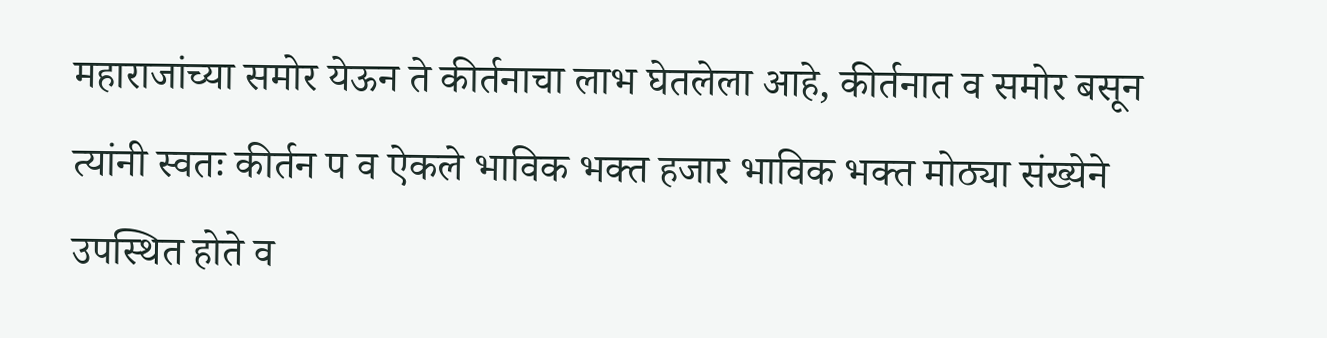महाराजांच्या समोर येऊन ते कीर्तनाचा लाभ घेतलेला आहे, कीर्तनात व समोर बसून त्यांनी स्वतः कीर्तन प व ऐकले भाविक भक्त हजार भाविक भक्त मोठ्या संख्येने उपस्थित होते व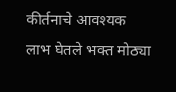कीर्तनाचे आवश्यक लाभ घेतले भक्त मोठ्या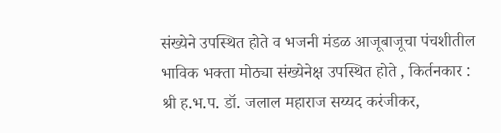संख्येने उपस्थित होते व भजनी मंडळ आजूबाजूचा पंचशीतील भाविक भक्ता मोठ्या संख्येनेक्ष उपस्थित होते , किर्तनकार : श्री ह.भ.प. डॉ. जलाल महाराज सय्यद करंजीकर,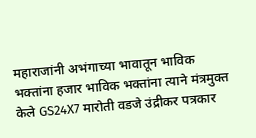महाराजांनी अभंगाच्या भावातून भाविक भक्तांना हजार भाविक भक्तांना त्याने मंत्रमुक्त केले GS24X7 मारोती वडजे उंद्रीकर पत्रकार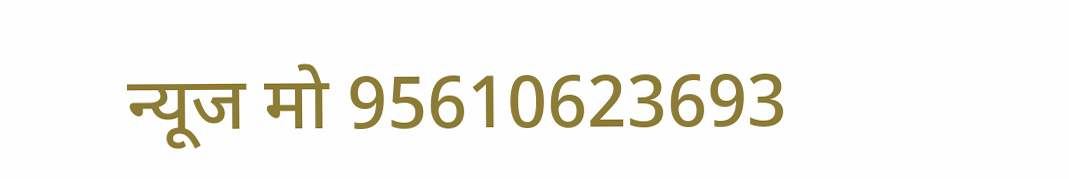न्यूज मो 95610623693